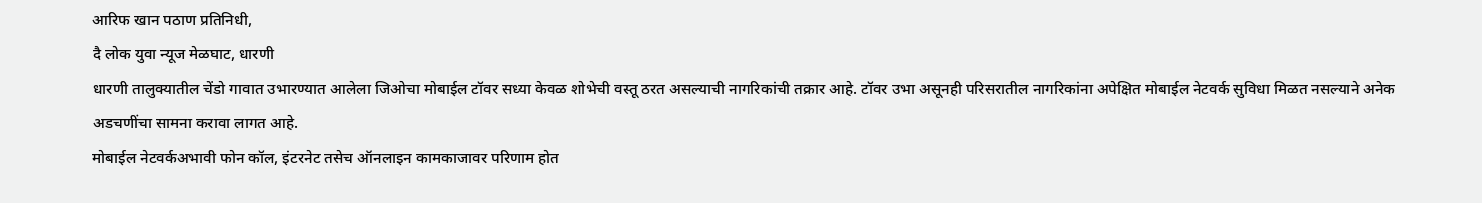आरिफ खान पठाण प्रतिनिधी,
दै लोक युवा न्यूज मेळघाट, धारणी
धारणी तालुक्यातील चेंडो गावात उभारण्यात आलेला जिओचा मोबाईल टॉवर सध्या केवळ शोभेची वस्तू ठरत असल्याची नागरिकांची तक्रार आहे. टॉवर उभा असूनही परिसरातील नागरिकांना अपेक्षित मोबाईल नेटवर्क सुविधा मिळत नसल्याने अनेक अडचणींचा सामना करावा लागत आहे.
मोबाईल नेटवर्कअभावी फोन कॉल, इंटरनेट तसेच ऑनलाइन कामकाजावर परिणाम होत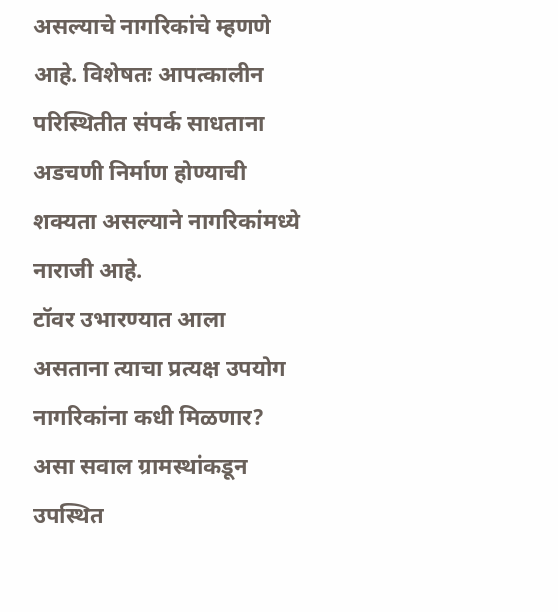असल्याचे नागरिकांचे म्हणणे आहे. विशेषतः आपत्कालीन परिस्थितीत संपर्क साधताना अडचणी निर्माण होण्याची शक्यता असल्याने नागरिकांमध्ये नाराजी आहे.
टॉवर उभारण्यात आला असताना त्याचा प्रत्यक्ष उपयोग नागरिकांना कधी मिळणार? असा सवाल ग्रामस्थांकडून उपस्थित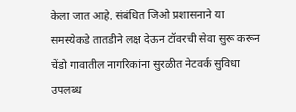केला जात आहे. संबंधित जिओ प्रशासनाने या समस्येकडे तातडीने लक्ष देऊन टॉवरची सेवा सुरू करून चेंडो गावातील नागरिकांना सुरळीत नेटवर्क सुविधा उपलब्ध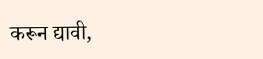करून द्यावी,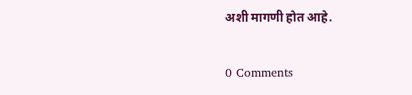अशी मागणी होत आहे.

0 Comments